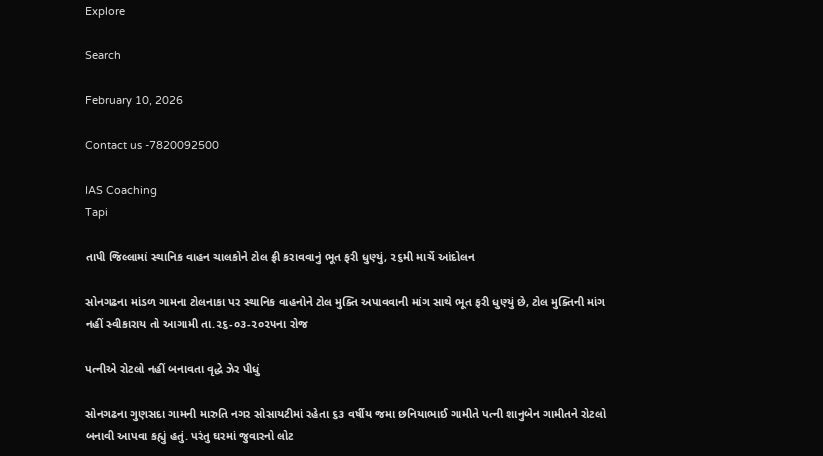Explore

Search

February 10, 2026

Contact us -7820092500

IAS Coaching
Tapi

તાપી જિલ્લામાં સ્થાનિક વાહન ચાલકોને ટોલ ફ્રી કરાવવાનું ભૂત ફરી ધુણ્યું, ૨૬મી માર્ચે આંદોલન

સોનગઢના માંડળ ગામના ટોલનાકા પર સ્થાનિક વાહનોને ટોલ મુક્તિ અપાવવાની માંગ સાથે ભૂત ફરી ધુણ્યું છે, ટોલ મુક્તિની માંગ નહીં સ્વીકારાય તો આગામી તા.૨૬-૦૩-૨૦૨૫ના રોજ

પત્નીએ રોટલો નહીં બનાવતા વૃદ્ધે ઝેર પીધું

સોનગઢના ગુણસદા ગામની મારુતિ નગર સોસાયટીમાં રહેતા ૬૩ વર્ષીય જમા છનિયાભાઈ ગામીતે પત્ની શાનુબેન ગામીતને રોટલો બનાવી આપવા કહ્યું હતું. પરંતુ ઘરમાં જુવારનો લોટ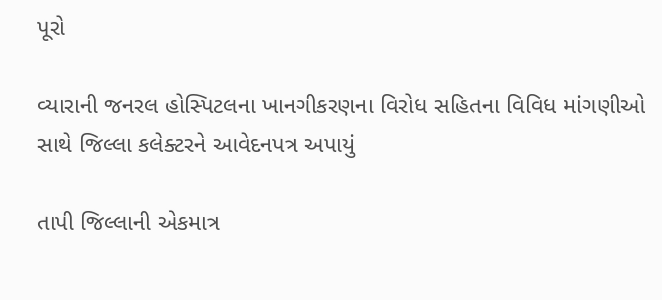પૂરો

વ્યારાની જનરલ હોસ્પિટલના ખાનગીકરણના વિરોધ સહિતના વિવિધ માંગણીઓ સાથે જિલ્લા કલેક્ટરને આવેદનપત્ર અપાયું

તાપી જિલ્લાની એકમાત્ર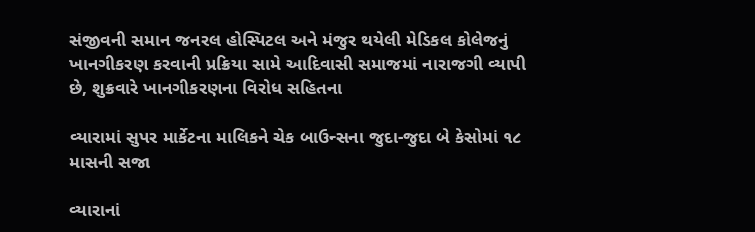સંજીવની સમાન જનરલ હોસ્પિટલ અને મંજુર થયેલી મેડિકલ કોલેજનું ખાનગીકરણ કરવાની પ્રક્રિયા સામે આદિવાસી સમાજમાં નારાજગી વ્યાપી છે, શુક્રવારે ખાનગીકરણના વિરોધ સહિતના

વ્યારામાં સુપર માર્કેટના માલિકને ચેક બાઉન્સના જુદા-જુદા બે કેસોમાં ૧૮ માસની સજા

વ્યારાનાં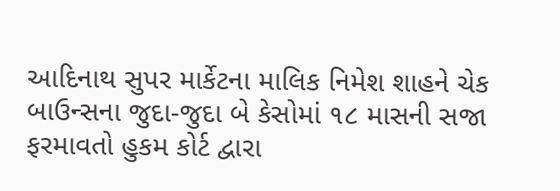આદિનાથ સુપર માર્કેટના માલિક નિમેશ શાહને ચેક બાઉન્સના જુદા-જુદા બે કેસોમાં ૧૮ માસની સજા ફરમાવતો હુકમ કોર્ટ દ્વારા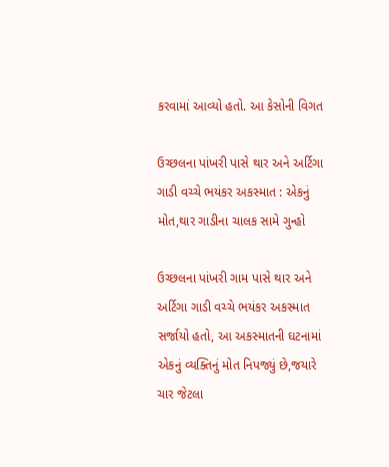કરવામાં આવ્યો હતો. આ કેસોની વિગત

ઉચ્છલના પાંખરી પાસે થાર અને અર્ટિગા ગાડી વચ્ચે ભયંકર અકસ્માત : એકનું મોત,થાર ગાડીના ચાલક સામે ગુન્હો

ઉચ્છલના પાંખરી ગામ પાસે થાર અને અર્ટિગા ગાડી વચ્ચે ભયંકર અકસ્માત સર્જાયો હતો, આ અકસ્માતની ઘટનામાં એકનું વ્યક્તિનું મોત નિપજ્યું છે,જયારે ચાર જેટલા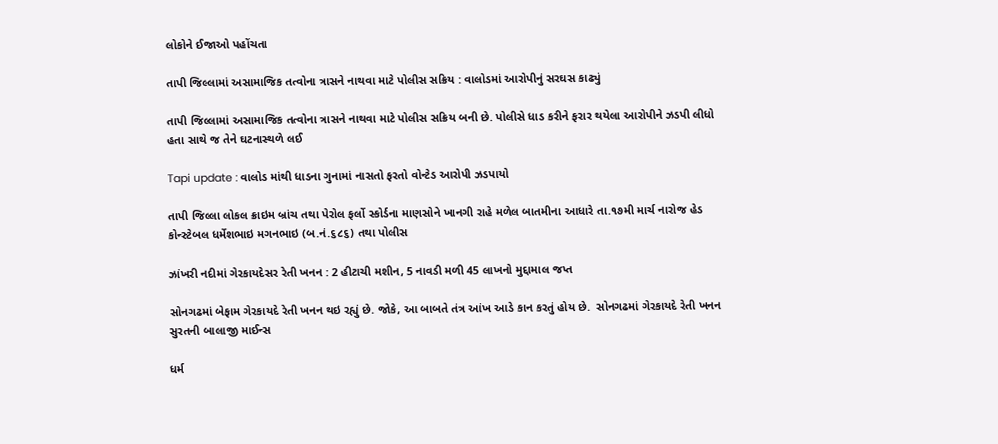લોકોને ઈજાઓ પહોંચતા

તાપી જિલ્લામાં અસામાજિક તત્વોના ત્રાસને નાથવા માટે પોલીસ સક્રિય : વાલોડમાં આરોપીનું સરઘસ કાઢ્યું

તાપી જિલ્લામાં અસામાજિક તત્વોના ત્રાસને નાથવા માટે પોલીસ સક્રિય બની છે. પોલીસે ધાડ કરીને ફરાર થયેલા આરોપીને ઝડપી લીધો હતા સાથે જ તેને ઘટનાસ્થળે લઈ

Tapi update : વાલોડ માંથી ધાડના ગુનામાં નાસતો ફરતો વોન્ટેડ આરોપી ઝડપાયો

તાપી જિલ્લા લોકલ ક્રાઇમ બ્રાંચ તથા પેરોલ ફર્લો સ્કોર્ડના માણસોને ખાનગી રાહે મળેલ બાતમીના આધારે તા.૧૭મી માર્ચ નારોજ હેડ કોન્સ્ટેબલ ધર્મેશભાઇ મગનભાઇ (બ.નં.૬૮૬) તથા પોલીસ

ઝાંખરી નદીમાં ગેરકાયદેસર રેતી ખનન : 2 હીટાચી મશીન, 5 નાવડી મળી 45 લાખનો મુદ્દામાલ જપ્ત

સોનગઢમાં બેફામ ગેરકાયદે રેતી ખનન થઇ રહ્યું છે. જોકે, આ બાબતે તંત્ર આંખ આડે કાન કરતું હોય છે.  સોનગઢમાં ગેરકાયદે રેતી ખનન સુરતની બાલાજી માઈન્સ

ધર્મ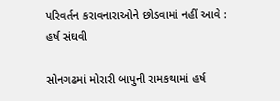પરિવર્તન કરાવનારાઓને છોડવામાં નહીં આવે : હર્ષ સંઘવી

સોનગઢમાં મોરારી બાપુની રામકથામાં હર્ષ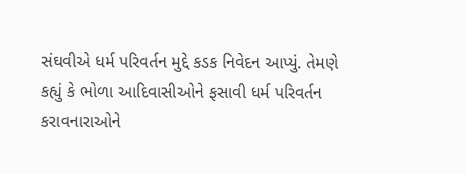સંઘવીએ ધર્મ પરિવર્તન મુદ્દે કડક નિવેદન આપ્યું. તેમણે કહ્યું કે ભોળા આદિવાસીઓને ફસાવી ધર્મ પરિવર્તન કરાવનારાઓને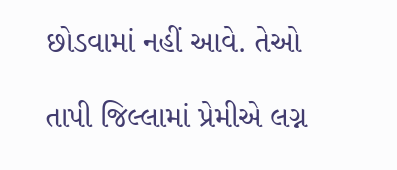છોડવામાં નહીં આવે. તેઓ

તાપી જિલ્લામાં પ્રેમીએ લગ્ન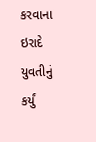કરવાના ઇરાદે યુવતીનું કર્યું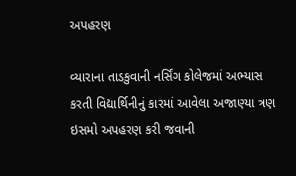અપહરણ

વ્યારાના તાડકુવાની નર્સિંગ કોલેજમાં અભ્યાસ કરતી વિદ્યાર્થિનીનું કારમાં આવેલા અજાણ્યા ત્રણ ઇસમો અપહરણ કરી જવાની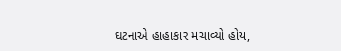ઘટનાએ હાહાકાર મચાવ્યો હોય,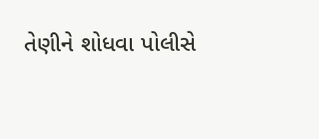તેણીને શોધવા પોલીસે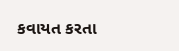કવાયત કરતા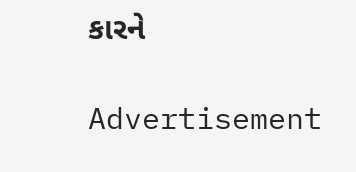કારને

Advertisement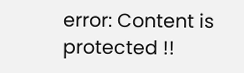error: Content is protected !!